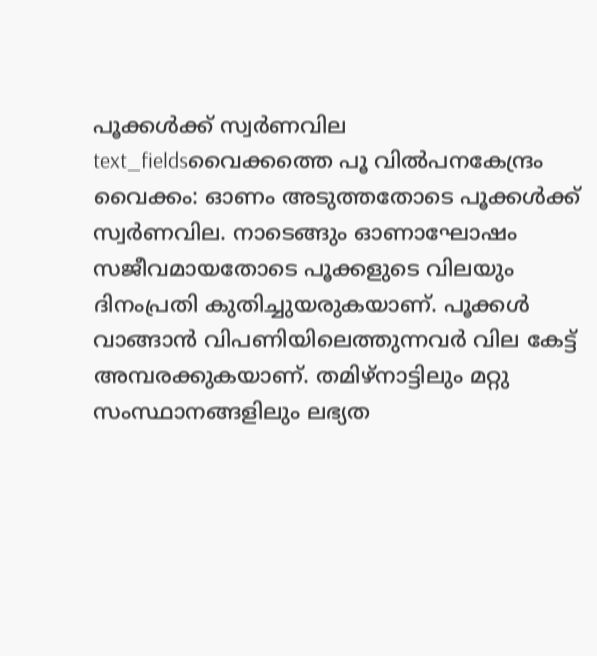പൂക്കൾക്ക് സ്വർണവില
text_fieldsവൈക്കത്തെ പൂ വിൽപനകേന്ദ്രം
വൈക്കം: ഓണം അടുത്തതോടെ പൂക്കൾക്ക് സ്വർണവില. നാടെങ്ങും ഓണാഘോഷം സജീവമായതോടെ പൂക്കളുടെ വിലയും ദിനംപ്രതി കുതിച്ചുയരുകയാണ്. പൂക്കൾ വാങ്ങാൻ വിപണിയിലെത്തുന്നവർ വില കേട്ട് അമ്പരക്കുകയാണ്. തമിഴ്നാട്ടിലും മറ്റു സംസ്ഥാനങ്ങളിലും ലഭ്യത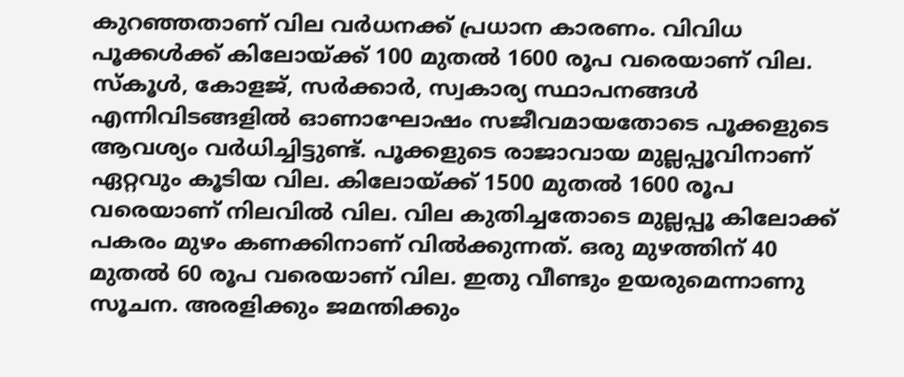കുറഞ്ഞതാണ് വില വർധനക്ക് പ്രധാന കാരണം. വിവിധ പൂക്കൾക്ക് കിലോയ്ക്ക് 100 മുതൽ 1600 രൂപ വരെയാണ് വില.
സ്കൂൾ, കോളജ്, സർക്കാർ, സ്വകാര്യ സ്ഥാപനങ്ങൾ എന്നിവിടങ്ങളിൽ ഓണാഘോഷം സജീവമായതോടെ പൂക്കളുടെ ആവശ്യം വർധിച്ചിട്ടുണ്ട്. പൂക്കളുടെ രാജാവായ മുല്ലപ്പൂവിനാണ് ഏറ്റവും കൂടിയ വില. കിലോയ്ക്ക് 1500 മുതൽ 1600 രൂപ വരെയാണ് നിലവിൽ വില. വില കുതിച്ചതോടെ മുല്ലപ്പൂ കിലോക്ക് പകരം മുഴം കണക്കിനാണ് വിൽക്കുന്നത്. ഒരു മുഴത്തിന് 40 മുതൽ 60 രൂപ വരെയാണ് വില. ഇതു വീണ്ടും ഉയരുമെന്നാണു സൂചന. അരളിക്കും ജമന്തിക്കും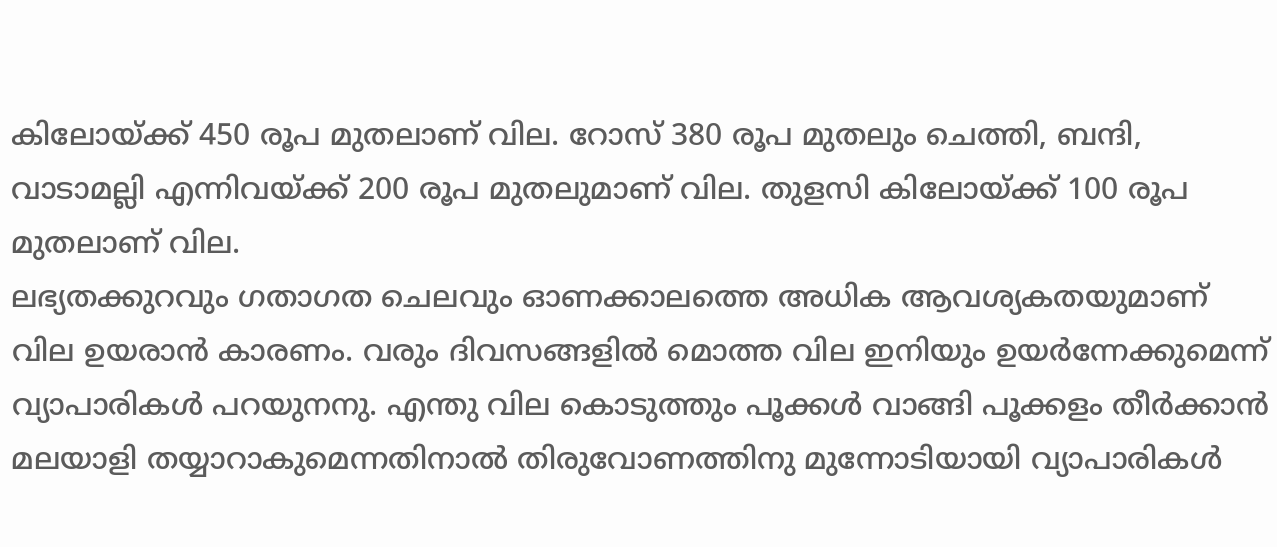കിലോയ്ക്ക് 450 രൂപ മുതലാണ് വില. റോസ് 380 രൂപ മുതലും ചെത്തി, ബന്ദി, വാടാമല്ലി എന്നിവയ്ക്ക് 200 രൂപ മുതലുമാണ് വില. തുളസി കിലോയ്ക്ക് 100 രൂപ മുതലാണ് വില.
ലഭ്യതക്കുറവും ഗതാഗത ചെലവും ഓണക്കാലത്തെ അധിക ആവശ്യകതയുമാണ് വില ഉയരാൻ കാരണം. വരും ദിവസങ്ങളിൽ മൊത്ത വില ഇനിയും ഉയർന്നേക്കുമെന്ന് വ്യാപാരികൾ പറയുനനു. എന്തു വില കൊടുത്തും പൂക്കൾ വാങ്ങി പൂക്കളം തീർക്കാൻ മലയാളി തയ്യാറാകുമെന്നതിനാൽ തിരുവോണത്തിനു മുന്നോടിയായി വ്യാപാരികൾ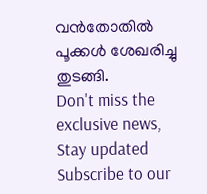വൻതോതിൽ പൂക്കൾ ശേഖരിച്ചു തുടങ്ങി.
Don't miss the exclusive news, Stay updated
Subscribe to our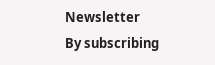Newsletter
By subscribing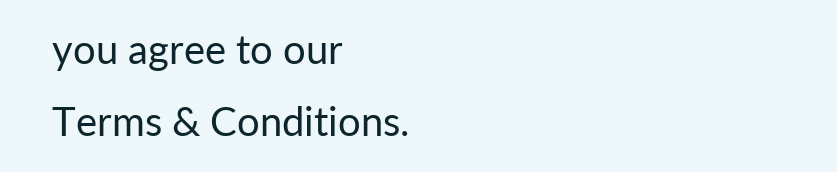you agree to our Terms & Conditions.